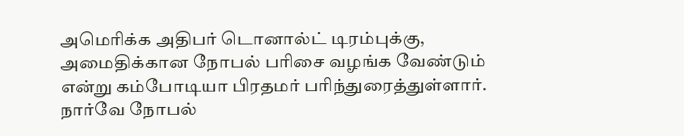அமெரிக்க அதிபர் டொனால்ட் டிரம்புக்கு, அமைதிக்கான நோபல் பரிசை வழங்க வேண்டும் என்று கம்போடியா பிரதமர் பரிந்துரைத்துள்ளார். நார்வே நோபல்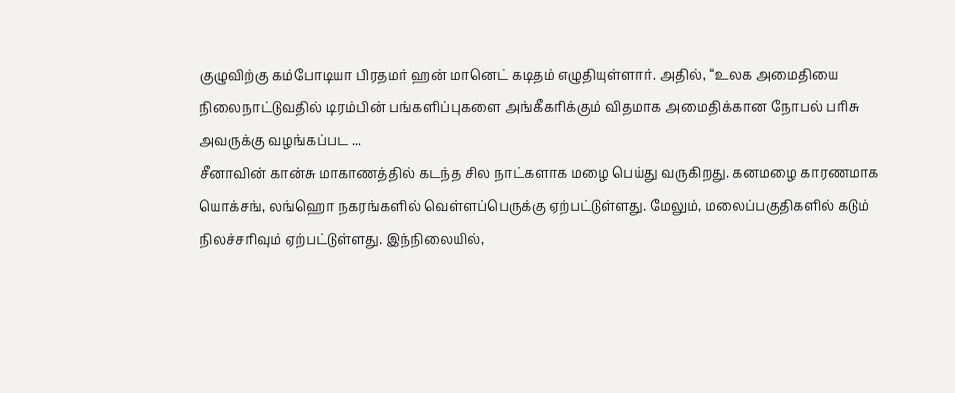குழுவிற்கு கம்போடியா பிரதமர் ஹன் மானெட் கடிதம் எழுதியுள்ளார். அதில், “உலக அமைதியை நிலைநாட்டுவதில் டிரம்பின் பங்களிப்புகளை அங்கீகரிக்கும் விதமாக அமைதிக்கான நோபல் பரிசு அவருக்கு வழங்கப்பட ...
சீனாவின் கான்சு மாகாணத்தில் கடந்த சில நாட்களாக மழை பெய்து வருகிறது. கனமழை காரணமாக யொக்சங், லங்ஹொ நகரங்களில் வெள்ளப்பெருக்கு ஏற்பட்டுள்ளது. மேலும், மலைப்பகுதிகளில் கடும் நிலச்சரிவும் ஏற்பட்டுள்ளது. இந்நிலையில்,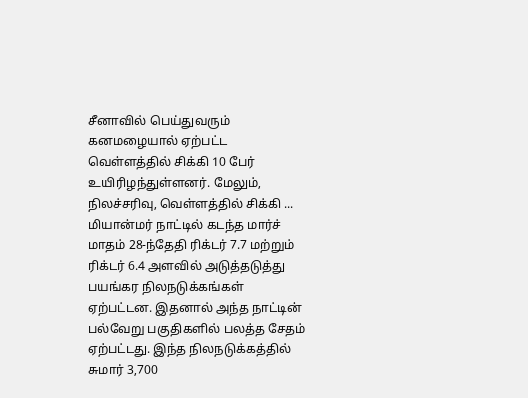சீனாவில் பெய்துவரும் கனமழையால் ஏற்பட்ட வெள்ளத்தில் சிக்கி 10 பேர் உயிரிழந்துள்ளனர். மேலும், நிலச்சரிவு, வெள்ளத்தில் சிக்கி ...
மியான்மர் நாட்டில் கடந்த மார்ச் மாதம் 28-ந்தேதி ரிக்டர் 7.7 மற்றும் ரிக்டர் 6.4 அளவில் அடுத்தடுத்து பயங்கர நிலநடுக்கங்கள் ஏற்பட்டன. இதனால் அந்த நாட்டின் பல்வேறு பகுதிகளில் பலத்த சேதம் ஏற்பட்டது. இந்த நிலநடுக்கத்தில் சுமார் 3,700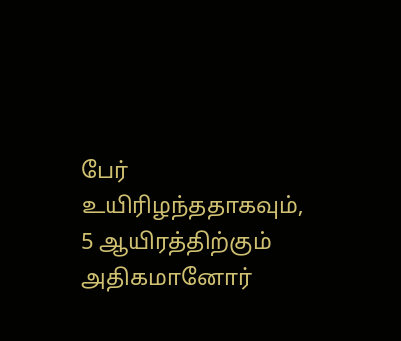பேர் உயிரிழந்ததாகவும், 5 ஆயிரத்திற்கும் அதிகமானோர்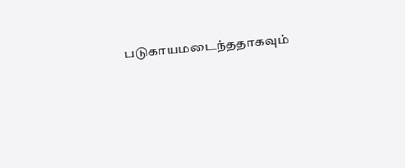படுகாயமடைந்ததாகவும்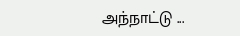அந்நாட்டு ...